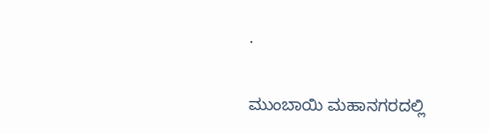.

ಮುಂಬಾಯಿ ಮಹಾನಗರದಲ್ಲಿ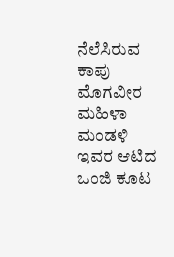ನೆಲೆಸಿರುವ ಕಾಪು ಮೊಗವೀರ ಮಹಿಳಾ ಮಂಡಳಿ ಇವರ ಆಟಿದ ಒಂಜಿ ಕೂಟ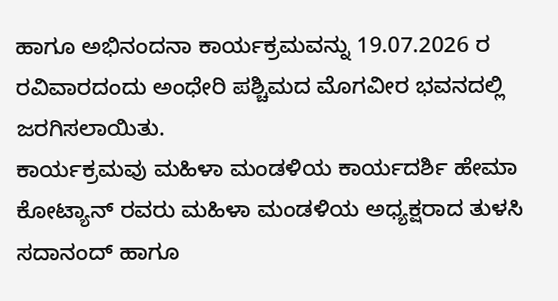ಹಾಗೂ ಅಭಿನಂದನಾ ಕಾರ್ಯಕ್ರಮವನ್ನು 19.07.2026 ರ ರವಿವಾರದಂದು ಅಂಧೇರಿ ಪಶ್ಚಿಮದ ಮೊಗವೀರ ಭವನದಲ್ಲಿ ಜರಗಿಸಲಾಯಿತು.
ಕಾರ್ಯಕ್ರಮವು ಮಹಿಳಾ ಮಂಡಳಿಯ ಕಾರ್ಯದರ್ಶಿ ಹೇಮಾ ಕೋಟ್ಯಾನ್ ರವರು ಮಹಿಳಾ ಮಂಡಳಿಯ ಅಧ್ಯಕ್ಷರಾದ ತುಳಸಿ ಸದಾನಂದ್ ಹಾಗೂ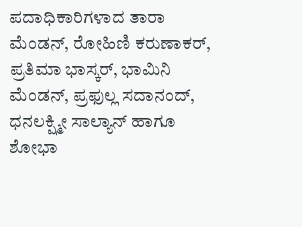ಪದಾಧಿಕಾರಿಗಳಾದ ತಾರಾ ಮೆಂಡನ್, ರೋಹಿಣಿ ಕರುಣಾಕರ್, ಪ್ರತಿಮಾ ಭಾಸ್ಕರ್, ಭಾಮಿನಿ ಮೆಂಡನ್, ಪ್ರಫುಲ್ಲ ಸದಾನಂದ್, ಧನಲಕ್ಷ್ಮೀ ಸಾಲ್ಯಾನ್ ಹಾಗೂ ಶೋಭಾ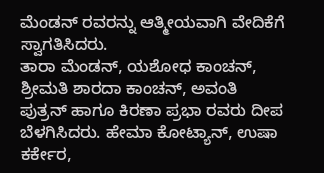ಮೆಂಡನ್ ರವರನ್ನು ಆತ್ಮೀಯವಾಗಿ ವೇದಿಕೆಗೆ ಸ್ವಾಗತಿಸಿದರು.
ತಾರಾ ಮೆಂಡನ್, ಯಶೋಧ ಕಾಂಚನ್, ಶ್ರೀಮತಿ ಶಾರದಾ ಕಾಂಚನ್, ಅವಂತಿ ಪುತ್ರನ್ ಹಾಗೂ ಕಿರಣಾ ಪ್ರಭಾ ರವರು ದೀಪ ಬೆಳಗಿಸಿದರು. ಹೇಮಾ ಕೋಟ್ಯಾನ್, ಉಷಾ ಕರ್ಕೇರ,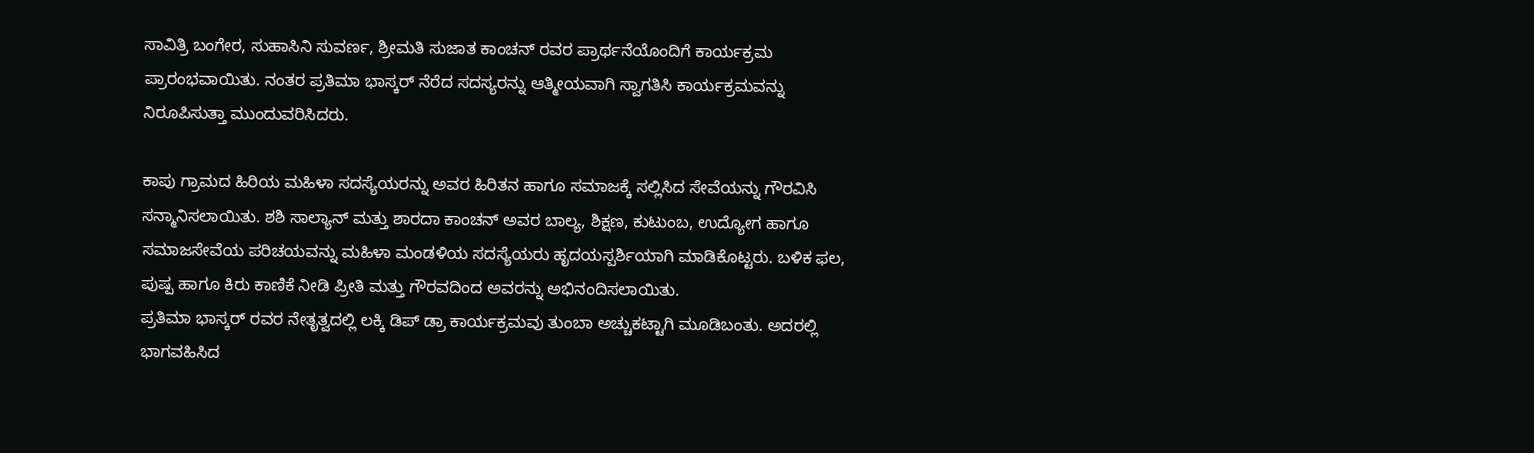ಸಾವಿತ್ರಿ ಬಂಗೇರ, ಸುಹಾಸಿನಿ ಸುವರ್ಣ, ಶ್ರೀಮತಿ ಸುಜಾತ ಕಾಂಚನ್ ರವರ ಪ್ರಾರ್ಥನೆಯೊಂದಿಗೆ ಕಾರ್ಯಕ್ರಮ ಪ್ರಾರಂಭವಾಯಿತು. ನಂತರ ಪ್ರತಿಮಾ ಭಾಸ್ಕರ್ ನೆರೆದ ಸದಸ್ಯರನ್ನು ಆತ್ಮೀಯವಾಗಿ ಸ್ವಾಗತಿಸಿ ಕಾರ್ಯಕ್ರಮವನ್ನು ನಿರೂಪಿಸುತ್ತಾ ಮುಂದುವರಿಸಿದರು.

ಕಾಪು ಗ್ರಾಮದ ಹಿರಿಯ ಮಹಿಳಾ ಸದಸ್ಯೆಯರನ್ನು ಅವರ ಹಿರಿತನ ಹಾಗೂ ಸಮಾಜಕ್ಕೆ ಸಲ್ಲಿಸಿದ ಸೇವೆಯನ್ನು ಗೌರವಿಸಿ ಸನ್ಮಾನಿಸಲಾಯಿತು. ಶಶಿ ಸಾಲ್ಯಾನ್ ಮತ್ತು ಶಾರದಾ ಕಾಂಚನ್ ಅವರ ಬಾಲ್ಯ, ಶಿಕ್ಷಣ, ಕುಟುಂಬ, ಉದ್ಯೋಗ ಹಾಗೂ ಸಮಾಜಸೇವೆಯ ಪರಿಚಯವನ್ನು ಮಹಿಳಾ ಮಂಡಳಿಯ ಸದಸ್ಯೆಯರು ಹೃದಯಸ್ಪರ್ಶಿಯಾಗಿ ಮಾಡಿಕೊಟ್ಟರು. ಬಳಿಕ ಫಲ, ಪುಷ್ಪ ಹಾಗೂ ಕಿರು ಕಾಣಿಕೆ ನೀಡಿ ಪ್ರೀತಿ ಮತ್ತು ಗೌರವದಿಂದ ಅವರನ್ನು ಅಭಿನಂದಿಸಲಾಯಿತು.
ಪ್ರತಿಮಾ ಭಾಸ್ಕರ್ ರವರ ನೇತೃತ್ವದಲ್ಲಿ ಲಕ್ಕಿ ಡಿಪ್ ಡ್ರಾ ಕಾರ್ಯಕ್ರಮವು ತುಂಬಾ ಅಚ್ಚುಕಟ್ಟಾಗಿ ಮೂಡಿಬಂತು. ಅದರಲ್ಲಿ ಭಾಗವಹಿಸಿದ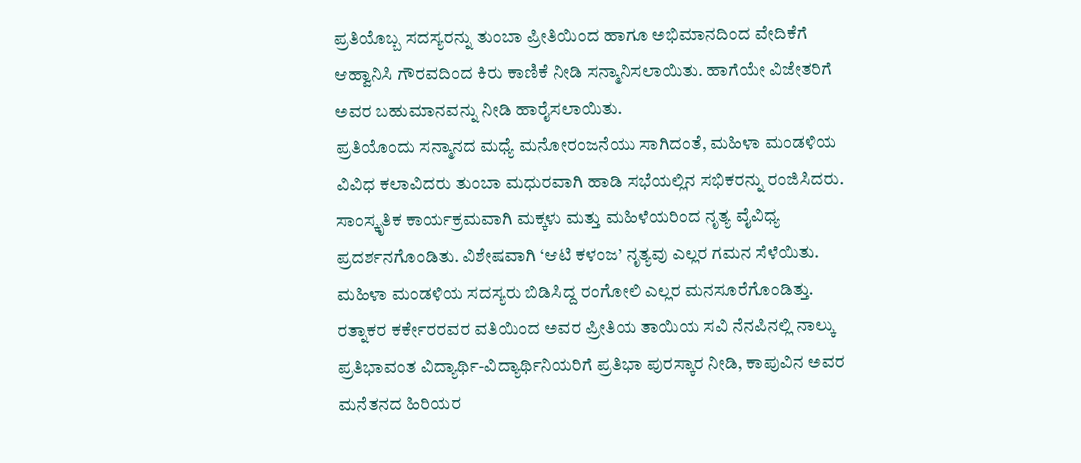ಪ್ರತಿಯೊಬ್ಬ ಸದಸ್ಯರನ್ನು ತುಂಬಾ ಪ್ರೀತಿಯಿಂದ ಹಾಗೂ ಅಭಿಮಾನದಿಂದ ವೇದಿಕೆಗೆ ಆಹ್ವಾನಿಸಿ ಗೌರವದಿಂದ ಕಿರು ಕಾಣಿಕೆ ನೀಡಿ ಸನ್ಮಾನಿಸಲಾಯಿತು. ಹಾಗೆಯೇ ವಿಜೇತರಿಗೆ ಅವರ ಬಹುಮಾನವನ್ನು ನೀಡಿ ಹಾರೈಸಲಾಯಿತು.
ಪ್ರತಿಯೊಂದು ಸನ್ಮಾನದ ಮಧ್ಯೆ ಮನೋರಂಜನೆಯು ಸಾಗಿದಂತೆ, ಮಹಿಳಾ ಮಂಡಳಿಯ ವಿವಿಧ ಕಲಾವಿದರು ತುಂಬಾ ಮಧುರವಾಗಿ ಹಾಡಿ ಸಭೆಯಲ್ಲಿನ ಸಭಿಕರನ್ನು ರಂಜಿಸಿದರು. ಸಾಂಸ್ಕೃತಿಕ ಕಾರ್ಯಕ್ರಮವಾಗಿ ಮಕ್ಕಳು ಮತ್ತು ಮಹಿಳೆಯರಿಂದ ನೃತ್ಯ ವೈವಿಧ್ಯ ಪ್ರದರ್ಶನಗೊಂಡಿತು. ವಿಶೇಷವಾಗಿ ‘ಆಟಿ ಕಳಂಜ’ ನೃತ್ಯವು ಎಲ್ಲರ ಗಮನ ಸೆಳೆಯಿತು. ಮಹಿಳಾ ಮಂಡಳಿಯ ಸದಸ್ಯರು ಬಿಡಿಸಿದ್ದ ರಂಗೋಲಿ ಎಲ್ಲರ ಮನಸೂರೆಗೊಂಡಿತ್ತು.
ರತ್ನಾಕರ ಕರ್ಕೇರರವರ ವತಿಯಿಂದ ಅವರ ಪ್ರೀತಿಯ ತಾಯಿಯ ಸವಿ ನೆನಪಿನಲ್ಲಿ ನಾಲ್ಕು ಪ್ರತಿಭಾವಂತ ವಿದ್ಯಾರ್ಥಿ-ವಿದ್ಯಾರ್ಥಿನಿಯರಿಗೆ ಪ್ರತಿಭಾ ಪುರಸ್ಕಾರ ನೀಡಿ, ಕಾಪುವಿನ ಅವರ ಮನೆತನದ ಹಿರಿಯರ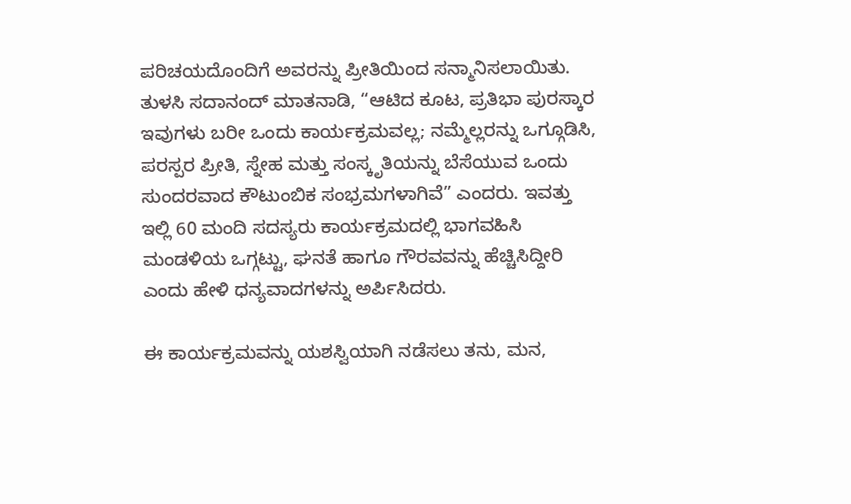ಪರಿಚಯದೊಂದಿಗೆ ಅವರನ್ನು ಪ್ರೀತಿಯಿಂದ ಸನ್ಮಾನಿಸಲಾಯಿತು.
ತುಳಸಿ ಸದಾನಂದ್ ಮಾತನಾಡಿ, “ಆಟಿದ ಕೂಟ, ಪ್ರತಿಭಾ ಪುರಸ್ಕಾರ ಇವುಗಳು ಬರೀ ಒಂದು ಕಾರ್ಯಕ್ರಮವಲ್ಲ; ನಮ್ಮೆಲ್ಲರನ್ನು ಒಗ್ಗೂಡಿಸಿ, ಪರಸ್ಪರ ಪ್ರೀತಿ, ಸ್ನೇಹ ಮತ್ತು ಸಂಸ್ಕೃತಿಯನ್ನು ಬೆಸೆಯುವ ಒಂದು ಸುಂದರವಾದ ಕೌಟುಂಬಿಕ ಸಂಭ್ರಮಗಳಾಗಿವೆ” ಎಂದರು. ಇವತ್ತು ಇಲ್ಲಿ 60 ಮಂದಿ ಸದಸ್ಯರು ಕಾರ್ಯಕ್ರಮದಲ್ಲಿ ಭಾಗವಹಿಸಿ ಮಂಡಳಿಯ ಒಗ್ಗಟ್ಟು, ಘನತೆ ಹಾಗೂ ಗೌರವವನ್ನು ಹೆಚ್ಚಿಸಿದ್ದೀರಿ ಎಂದು ಹೇಳಿ ಧನ್ಯವಾದಗಳನ್ನು ಅರ್ಪಿಸಿದರು.

ಈ ಕಾರ್ಯಕ್ರಮವನ್ನು ಯಶಸ್ವಿಯಾಗಿ ನಡೆಸಲು ತನು, ಮನ,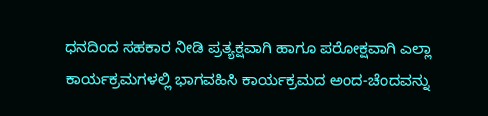ಧನದಿಂದ ಸಹಕಾರ ನೀಡಿ ಪ್ರತ್ಯಕ್ಷವಾಗಿ ಹಾಗೂ ಪರೋಕ್ಷವಾಗಿ ಎಲ್ಲಾ ಕಾರ್ಯಕ್ರಮಗಳಲ್ಲಿ ಭಾಗವಹಿಸಿ ಕಾರ್ಯಕ್ರಮದ ಅಂದ-ಚೆಂದವನ್ನು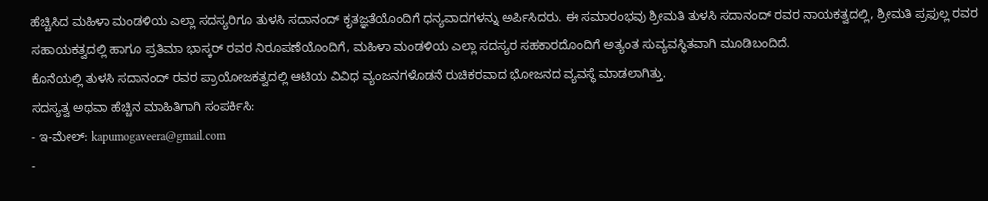ಹೆಚ್ಚಿಸಿದ ಮಹಿಳಾ ಮಂಡಳಿಯ ಎಲ್ಲಾ ಸದಸ್ಯರಿಗೂ ತುಳಸಿ ಸದಾನಂದ್ ಕೃತಜ್ಞತೆಯೊಂದಿಗೆ ಧನ್ಯವಾದಗಳನ್ನು ಅರ್ಪಿಸಿದರು. ಈ ಸಮಾರಂಭವು ಶ್ರೀಮತಿ ತುಳಸಿ ಸದಾನಂದ್ ರವರ ನಾಯಕತ್ವದಲ್ಲಿ, ಶ್ರೀಮತಿ ಪ್ರಫುಲ್ಲ ರವರ ಸಹಾಯಕತ್ವದಲ್ಲಿ ಹಾಗೂ ಪ್ರತಿಮಾ ಭಾಸ್ಕರ್ ರವರ ನಿರೂಪಣೆಯೊಂದಿಗೆ, ಮಹಿಳಾ ಮಂಡಳಿಯ ಎಲ್ಲಾ ಸದಸ್ಯರ ಸಹಕಾರದೊಂದಿಗೆ ಅತ್ಯಂತ ಸುವ್ಯವಸ್ಥಿತವಾಗಿ ಮೂಡಿಬಂದಿದೆ.
ಕೊನೆಯಲ್ಲಿ ತುಳಸಿ ಸದಾನಂದ್ ರವರ ಪ್ರಾಯೋಜಕತ್ವದಲ್ಲಿ ಆಟಿಯ ವಿವಿಧ ವ್ಯಂಜನಗಳೊಡನೆ ರುಚಿಕರವಾದ ಭೋಜನದ ವ್ಯವಸ್ಥೆ ಮಾಡಲಾಗಿತ್ತು.
ಸದಸ್ಯತ್ವ ಅಥವಾ ಹೆಚ್ಚಿನ ಮಾಹಿತಿಗಾಗಿ ಸಂಪರ್ಕಿಸಿ:
- ಇ-ಮೇಲ್: kapumogaveera@gmail.com
-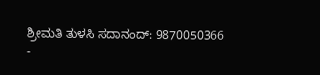ಶ್ರೀಮತಿ ತುಳಸಿ ಸದಾನಂದ್: 9870050366
-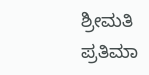ಶ್ರೀಮತಿ ಪ್ರತಿಮಾ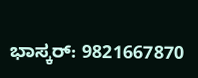ಭಾಸ್ಕರ್: 9821667870